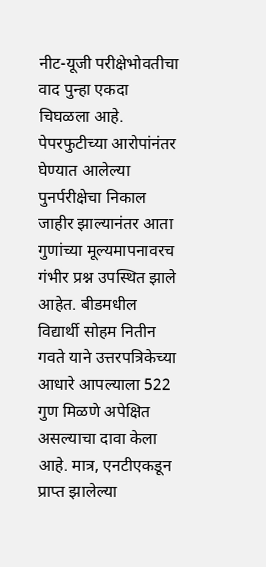नीट-यूजी परीक्षेभोवतीचा वाद पुन्हा एकदा चिघळला आहे. पेपरफुटीच्या आरोपांनंतर घेण्यात आलेल्या पुनर्परीक्षेचा निकाल जाहीर झाल्यानंतर आता गुणांच्या मूल्यमापनावरच गंभीर प्रश्न उपस्थित झाले आहेत. बीडमधील विद्यार्थी सोहम नितीन गवते याने उत्तरपत्रिकेच्या आधारे आपल्याला 522 गुण मिळणे अपेक्षित असल्याचा दावा केला आहे. मात्र, एनटीएकडून प्राप्त झालेल्या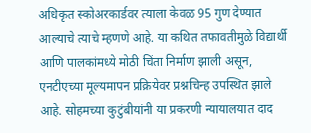अधिकृत स्कोअरकार्डवर त्याला केवळ 95 गुण देण्यात आल्याचे त्याचे म्हणणे आहे. या कथित तफावतीमुळे विद्यार्थी आणि पालकांमध्ये मोठी चिंता निर्माण झाली असून, एनटीएच्या मूल्यमापन प्रक्रियेवर प्रश्नचिन्ह उपस्थित झाले आहे. सोहमच्या कुटुंबीयांनी या प्रकरणी न्यायालयात दाद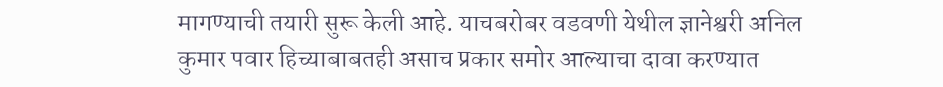मागण्याची तयारी सुरू केली आहे. याचबरोबर वडवणी येथील ज्ञानेश्वरी अनिल कुमार पवार हिच्याबाबतही असाच प्रकार समोर आल्याचा दावा करण्यात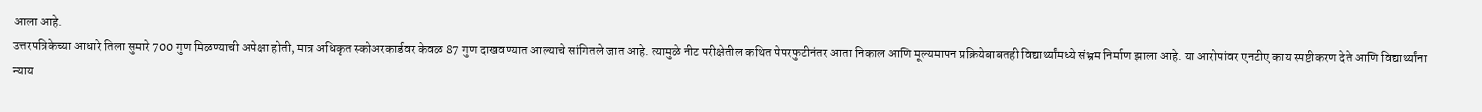आला आहे.
उत्तरपत्रिकेच्या आधारे तिला सुमारे 700 गुण मिळण्याची अपेक्षा होती, मात्र अधिकृत स्कोअरकार्डवर केवळ 87 गुण दाखवण्यात आल्याचे सांगितले जात आहे. त्यामुळे नीट परीक्षेतील कथित पेपरफुटीनंतर आता निकाल आणि मूल्यमापन प्रक्रियेबाबतही विद्यार्थ्यांमध्ये संभ्रम निर्माण झाला आहे. या आरोपांवर एनटीए काय स्पष्टीकरण देते आणि विद्यार्थ्यांना न्याय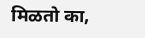मिळतो का,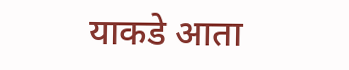याकडे आता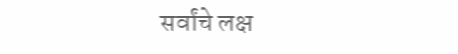सर्वांचे लक्ष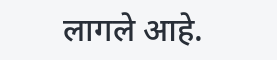लागले आहे.